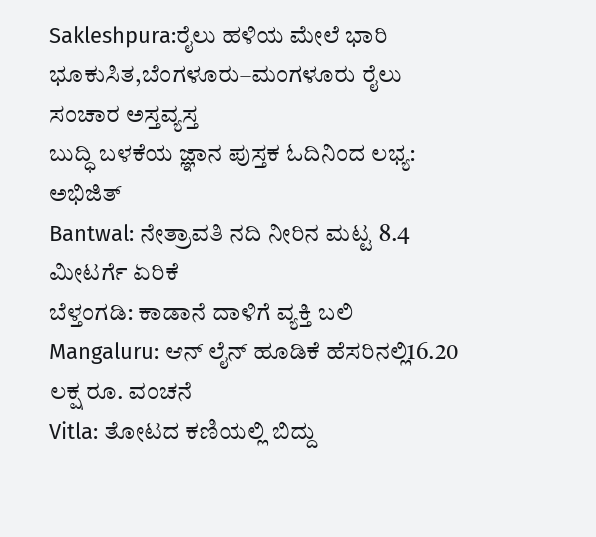Sakleshpura:ರೈಲು ಹಳಿಯ ಮೇಲೆ ಭಾರಿ ಭೂಕುಸಿತ,ಬೆಂಗಳೂರು–ಮಂಗಳೂರು ರೈಲು ಸಂಚಾರ ಅಸ್ತವ್ಯಸ್ತ
ಬುದ್ಧಿ ಬಳಕೆಯ ಜ್ಞಾನ ಪುಸ್ತಕ ಓದಿನಿಂದ ಲಭ್ಯ: ಅಭಿಜಿತ್
Bantwal: ನೇತ್ರಾವತಿ ನದಿ ನೀರಿನ ಮಟ್ಟ 8.4 ಮೀಟರ್ಗೆ ಏರಿಕೆ
ಬೆಳ್ತಂಗಡಿ: ಕಾಡಾನೆ ದಾಳಿಗೆ ವ್ಯಕ್ತಿ ಬಲಿ
Mangaluru: ಆನ್ ಲೈನ್ ಹೂಡಿಕೆ ಹೆಸರಿನಲ್ಲಿ16.20 ಲಕ್ಷ ರೂ. ವಂಚನೆ
Vitla: ತೋಟದ ಕಣಿಯಲ್ಲಿ ಬಿದ್ದು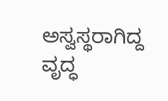ಅಸ್ವಸ್ಥರಾಗಿದ್ದ ವೃದ್ಧ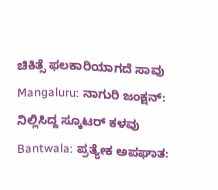ಚಿಕಿತ್ಸೆ ಫಲಕಾರಿಯಾಗದೆ ಸಾವು
Mangaluru: ನಾಗುರಿ ಜಂಕ್ಷನ್: ನಿಲ್ಲಿಸಿದ್ದ ಸ್ಕೂಟರ್ ಕಳವು
Bantwala: ಪ್ರತ್ಯೇಕ ಅಪಘಾತ: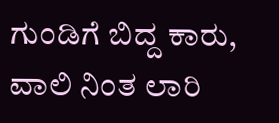ಗುಂಡಿಗೆ ಬಿದ್ದ ಕಾರು, ವಾಲಿ ನಿಂತ ಲಾರಿ